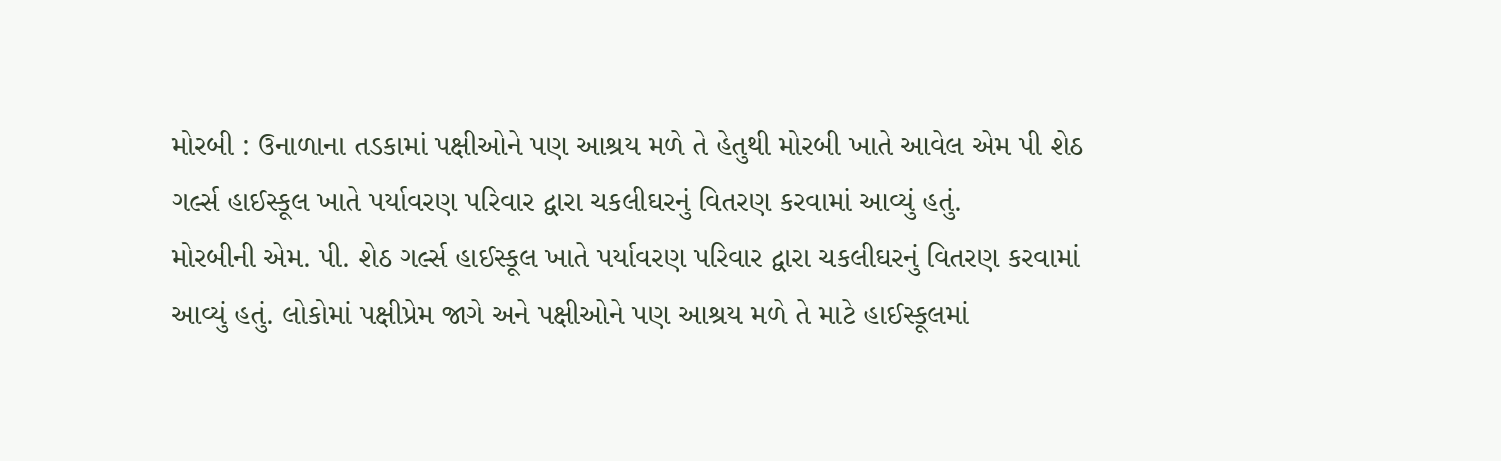મોરબી : ઉનાળાના તડકામાં પક્ષીઓને પણ આશ્રય મળે તે હેતુથી મોરબી ખાતે આવેલ એમ પી શેઠ ગર્લ્સ હાઈસ્કૂલ ખાતે પર્યાવરણ પરિવાર દ્વારા ચકલીઘરનું વિતરણ કરવામાં આવ્યું હતું.
મોરબીની એમ. પી. શેઠ ગર્લ્સ હાઈસ્કૂલ ખાતે પર્યાવરણ પરિવાર દ્વારા ચકલીઘરનું વિતરણ કરવામાં આવ્યું હતું. લોકોમાં પક્ષીપ્રેમ જાગે અને પક્ષીઓને પણ આશ્રય મળે તે માટે હાઈસ્કૂલમાં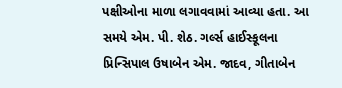પક્ષીઓના માળા લગાવવામાં આવ્યા હતા. આ સમયે એમ. પી. શેઠ. ગર્લ્સ હાઈસ્કૂલના પ્રિન્સિપાલ ઉષાબેન એમ. જાદવ, ગીતાબેન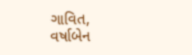ગાવિત, વર્ષાબેન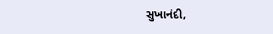સુખાનંદી,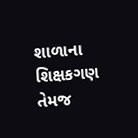શાળાના શિક્ષકગણ તેમજ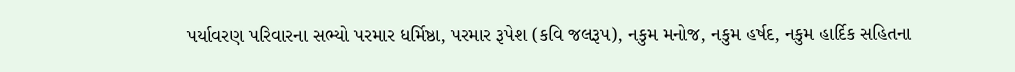પર્યાવરણ પરિવારના સભ્યો પરમાર ધર્મિષ્ઠા, પરમાર રૂપેશ (કવિ જલરૂપ), નકુમ મનોજ, નકુમ હર્ષદ, નકુમ હાર્દિક સહિતના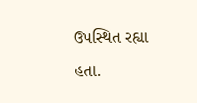ઉપસ્થિત રહ્યા હતા.